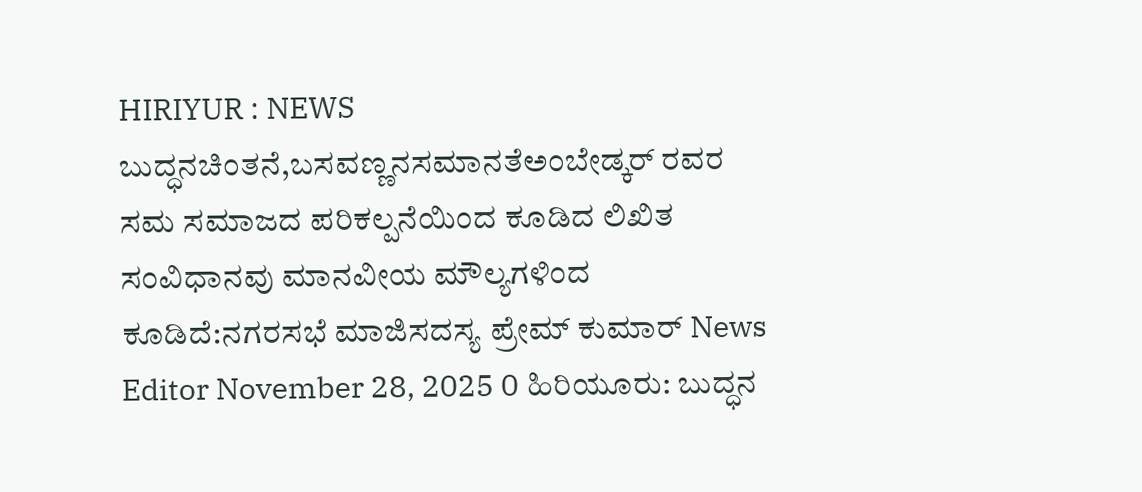HIRIYUR : NEWS ಬುದ್ಧನಚಿಂತನೆ,ಬಸವಣ್ಣನಸಮಾನತೆಅಂಬೇಡ್ಕರ್ ರವರ ಸಮ ಸಮಾಜದ ಪರಿಕಲ್ಪನೆಯಿಂದ ಕೂಡಿದ ಲಿಖಿತ ಸಂವಿಧಾನವು ಮಾನವೀಯ ಮೌಲ್ಯಗಳಿಂದ ಕೂಡಿದೆ:ನಗರಸಭೆ ಮಾಜಿಸದಸ್ಯ ಪ್ರೇಮ್ ಕುಮಾರ್ News Editor November 28, 2025 0 ಹಿರಿಯೂರು: ಬುದ್ಧನ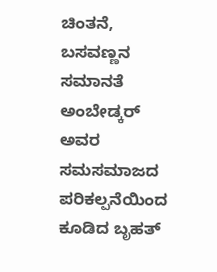ಚಿಂತನೆ, ಬಸವಣ್ಣನ ಸಮಾನತೆ ಅಂಬೇಡ್ಕರ್ ಅವರ ಸಮಸಮಾಜದ ಪರಿಕಲ್ಪನೆಯಿಂದ ಕೂಡಿದ ಬೃಹತ್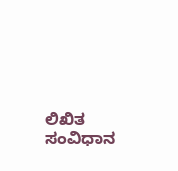ಲಿಖಿತ ಸಂವಿಧಾನ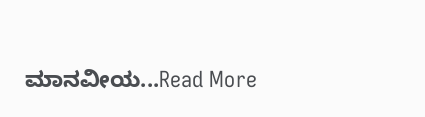ಮಾನವೀಯ...Read More